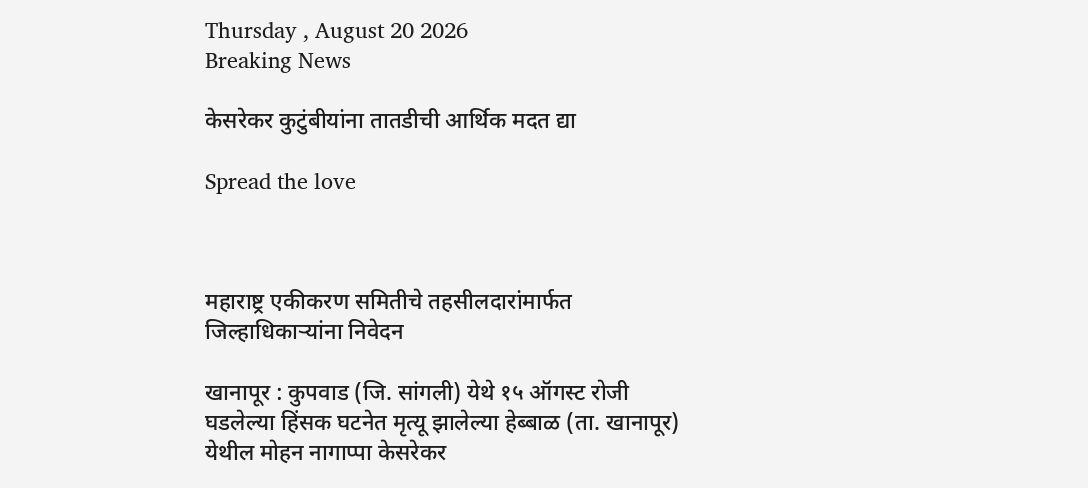Thursday , August 20 2026
Breaking News

केसरेकर कुटुंबीयांना तातडीची आर्थिक मदत द्या

Spread the love



महाराष्ट्र एकीकरण समितीचे तहसीलदारांमार्फत जिल्हाधिकाऱ्यांना निवेदन

खानापूर : कुपवाड (जि. सांगली) येथे १५ ऑगस्ट रोजी घडलेल्या हिंसक घटनेत मृत्यू झालेल्या हेब्बाळ (ता. खानापूर) येथील मोहन नागाप्पा केसरेकर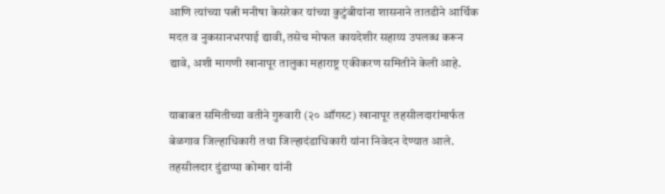आणि त्यांच्या पत्नी मनीषा केसरेकर यांच्या कुटुंबीयांना शासनाने तातडीने आर्थिक मदत व नुकसानभरपाई द्यावी, तसेच मोफत कायदेशीर सहाय्य उपलब्ध करून द्यावे, अशी मागणी खानापूर तालुका महाराष्ट्र एकीकरण समितीने केली आहे.

याबाबत समितीच्या वतीने गुरुवारी (२० ऑगस्ट) खानापूर तहसीलदारांमार्फत बेळगाव जिल्हाधिकारी तथा जिल्हादंडाधिकारी यांना निवेदन देण्यात आले. तहसीलदार दुंडाप्पा कोमार यांनी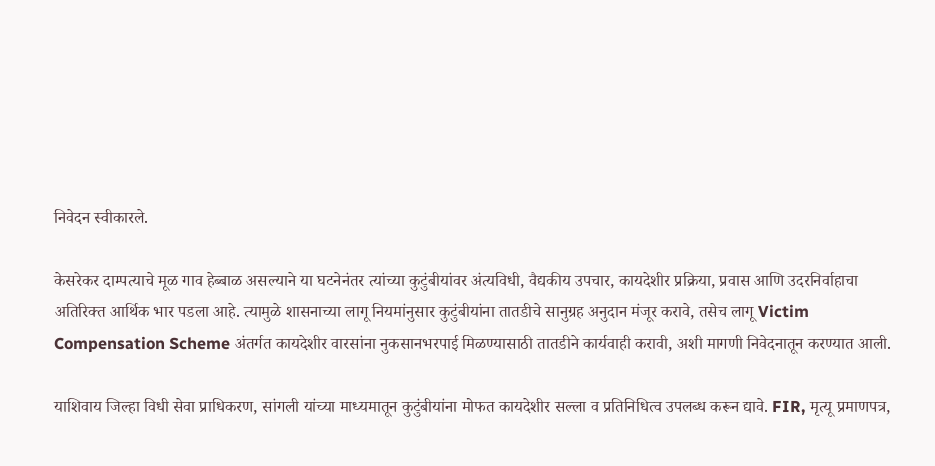निवेदन स्वीकारले.

केसरेकर दाम्पत्याचे मूळ गाव हेब्बाळ असल्याने या घटनेनंतर त्यांच्या कुटुंबीयांवर अंत्यविधी, वैद्यकीय उपचार, कायदेशीर प्रक्रिया, प्रवास आणि उदरनिर्वाहाचा अतिरिक्त आर्थिक भार पडला आहे. त्यामुळे शासनाच्या लागू नियमांनुसार कुटुंबीयांना तातडीचे सानुग्रह अनुदान मंजूर करावे, तसेच लागू Victim Compensation Scheme अंतर्गत कायदेशीर वारसांना नुकसानभरपाई मिळण्यासाठी तातडीने कार्यवाही करावी, अशी मागणी निवेदनातून करण्यात आली.

याशिवाय जिल्हा विधी सेवा प्राधिकरण, सांगली यांच्या माध्यमातून कुटुंबीयांना मोफत कायदेशीर सल्ला व प्रतिनिधित्व उपलब्ध करून द्यावे. FIR, मृत्यू प्रमाणपत्र,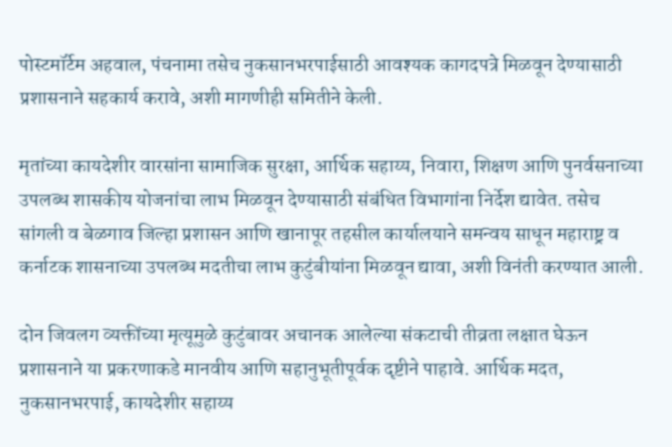पोस्टमॉर्टेम अहवाल, पंचनामा तसेच नुकसानभरपाईसाठी आवश्यक कागदपत्रे मिळवून देण्यासाठी प्रशासनाने सहकार्य करावे, अशी मागणीही समितीने केली.

मृतांच्या कायदेशीर वारसांना सामाजिक सुरक्षा, आर्थिक सहाय्य, निवारा, शिक्षण आणि पुनर्वसनाच्या उपलब्ध शासकीय योजनांचा लाभ मिळवून देण्यासाठी संबंधित विभागांना निर्देश द्यावेत. तसेच सांगली व बेळगाव जिल्हा प्रशासन आणि खानापूर तहसील कार्यालयाने समन्वय साधून महाराष्ट्र व कर्नाटक शासनाच्या उपलब्ध मदतीचा लाभ कुटुंबीयांना मिळवून द्यावा, अशी विनंती करण्यात आली.

दोन जिवलग व्यक्तींच्या मृत्यूमुळे कुटुंबावर अचानक आलेल्या संकटाची तीव्रता लक्षात घेऊन प्रशासनाने या प्रकरणाकडे मानवीय आणि सहानुभूतीपूर्वक दृष्टीने पाहावे. आर्थिक मदत, नुकसानभरपाई, कायदेशीर सहाय्य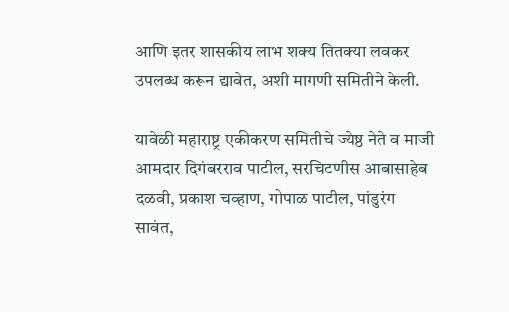आणि इतर शासकीय लाभ शक्य तितक्या लवकर उपलब्ध करून द्यावेत, अशी मागणी समितीने केली.

यावेळी महाराष्ट्र एकीकरण समितीचे ज्येष्ठ नेते व माजी आमदार दिगंबरराव पाटील, सरचिटणीस आबासाहेब दळवी, प्रकाश चव्हाण, गोपाळ पाटील, पांडुरंग सावंत,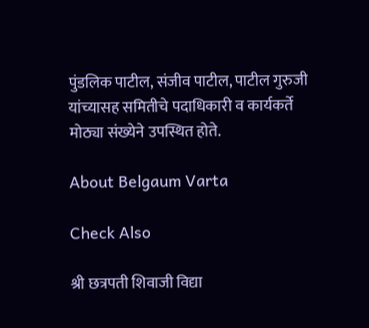पुंडलिक पाटील, संजीव पाटील, पाटील गुरुजी यांच्यासह समितीचे पदाधिकारी व कार्यकर्ते मोठ्या संख्येने उपस्थित होते.

About Belgaum Varta

Check Also

श्री छत्रपती शिवाजी विद्या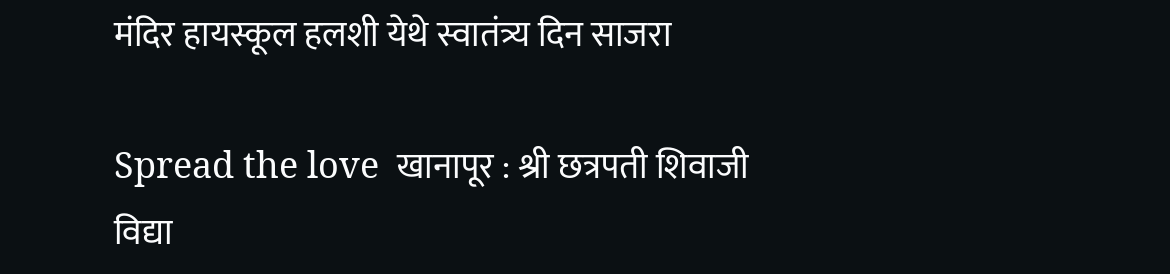मंदिर हायस्कूल हलशी येथे स्वातंत्र्य दिन साजरा

Spread the love  खानापूर : श्री छत्रपती शिवाजी विद्या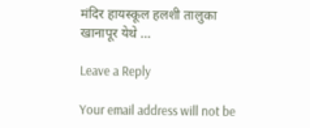मंदिर हायस्कूल हलशी तालुका खानापूर येथे …

Leave a Reply

Your email address will not be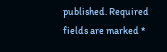published. Required fields are marked *